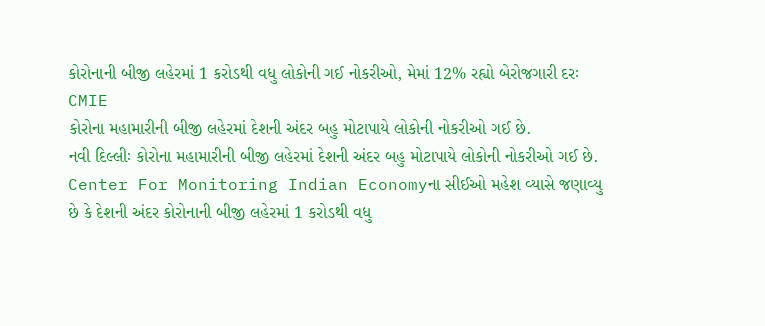કોરોનાની બીજી લહેરમાં 1 કરોડથી વધુ લોકોની ગઈ નોકરીઓ, મેમાં 12% રહ્યો બેરોજગારી દરઃ CMIE
કોરોના મહામારીની બીજી લહેરમાં દેશની અંદર બહુ મોટાપાયે લોકોની નોકરીઓ ગઈ છે.
નવી દિલ્લીઃ કોરોના મહામારીની બીજી લહેરમાં દેશની અંદર બહુ મોટાપાયે લોકોની નોકરીઓ ગઈ છે. Center For Monitoring Indian Economyના સીઈઓ મહેશ વ્યાસે જણાવ્યુ છે કે દેશની અંદર કોરોનાની બીજી લહેરમાં 1 કરોડથી વધુ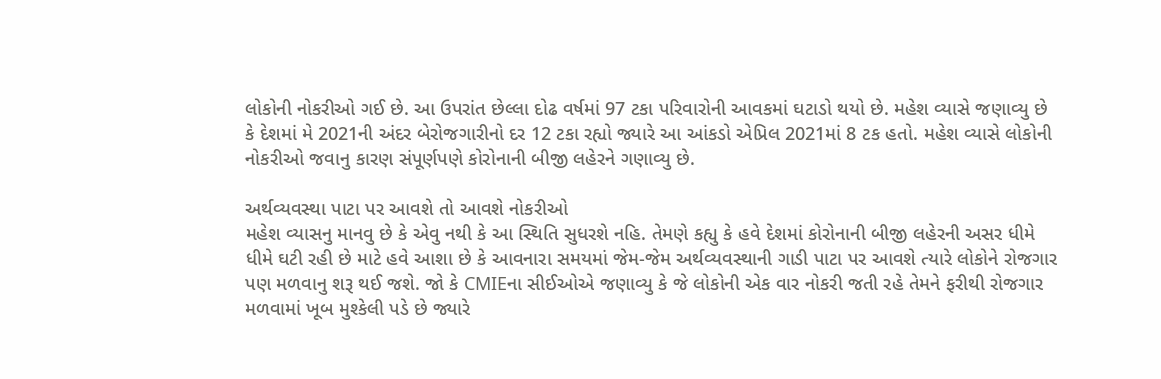લોકોની નોકરીઓ ગઈ છે. આ ઉપરાંત છેલ્લા દોઢ વર્ષમાં 97 ટકા પરિવારોની આવકમાં ઘટાડો થયો છે. મહેશ વ્યાસે જણાવ્યુ છે કે દેશમાં મે 2021ની અંદર બેરોજગારીનો દર 12 ટકા રહ્યો જ્યારે આ આંકડો એપ્રિલ 2021માં 8 ટક હતો. મહેશ વ્યાસે લોકોની નોકરીઓ જવાનુ કારણ સંપૂર્ણપણે કોરોનાની બીજી લહેરને ગણાવ્યુ છે.

અર્થવ્યવસ્થા પાટા પર આવશે તો આવશે નોકરીઓ
મહેશ વ્યાસનુ માનવુ છે કે એવુ નથી કે આ સ્થિતિ સુધરશે નહિ. તેમણે કહ્યુ કે હવે દેશમાં કોરોનાની બીજી લહેરની અસર ધીમે ધીમે ઘટી રહી છે માટે હવે આશા છે કે આવનારા સમયમાં જેમ-જેમ અર્થવ્યવસ્થાની ગાડી પાટા પર આવશે ત્યારે લોકોને રોજગાર પણ મળવાનુ શરૂ થઈ જશે. જો કે CMIEના સીઈઓએ જણાવ્યુ કે જે લોકોની એક વાર નોકરી જતી રહે તેમને ફરીથી રોજગાર મળવામાં ખૂબ મુશ્કેલી પડે છે જ્યારે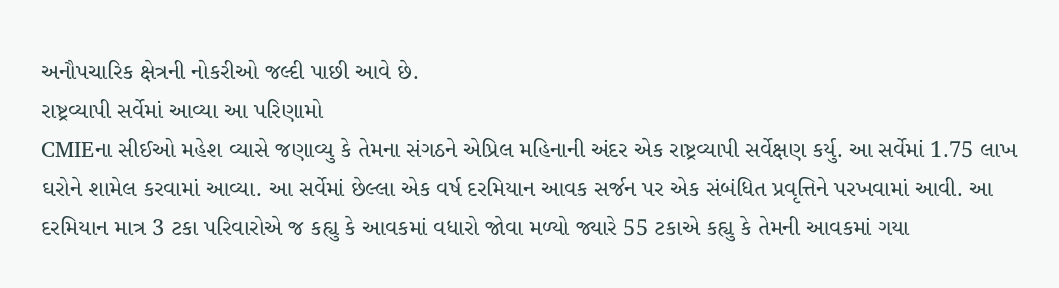અનૌપચારિક ક્ષેત્રની નોકરીઓ જલ્દી પાછી આવે છે.
રાષ્ટ્રવ્યાપી સર્વેમાં આવ્યા આ પરિણામો
CMIEના સીઈઓ મહેશ વ્યાસે જણાવ્યુ કે તેમના સંગઠને એપ્રિલ મહિનાની અંદર એક રાષ્ટ્રવ્યાપી સર્વેક્ષણ કર્યુ. આ સર્વેમાં 1.75 લાખ ઘરોને શામેલ કરવામાં આવ્યા. આ સર્વેમાં છેલ્લા એક વર્ષ દરમિયાન આવક સર્જન પર એક સંબંધિત પ્રવૃત્તિને પરખવામાં આવી. આ દરમિયાન માત્ર 3 ટકા પરિવારોએ જ કહ્યુ કે આવકમાં વધારો જોવા મળ્યો જ્યારે 55 ટકાએ કહ્યુ કે તેમની આવકમાં ગયા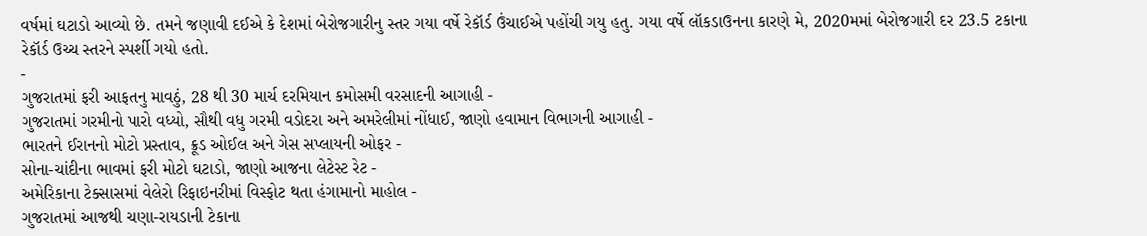વર્ષમાં ઘટાડો આવ્યો છે. તમને જણાવી દઈએ કે દેશમાં બેરોજગારીનુ સ્તર ગયા વર્ષે રેકૉર્ડ ઉંચાઈએ પહોંચી ગયુ હતુ. ગયા વર્ષે લૉકડાઉનના કારણે મે, 2020મમાં બેરોજગારી દર 23.5 ટકાના રેકૉર્ડ ઉચ્ચ સ્તરને સ્પર્શી ગયો હતો.
-
ગુજરાતમાં ફરી આફતનુ માવઠું, 28 થી 30 માર્ચ દરમિયાન કમોસમી વરસાદની આગાહી -
ગુજરાતમાં ગરમીનો પારો વધ્યો, સૌથી વધુ ગરમી વડોદરા અને અમરેલીમાં નોંધાઈ, જાણો હવામાન વિભાગની આગાહી -
ભારતને ઈરાનનો મોટો પ્રસ્તાવ, ક્રૂડ ઓઈલ અને ગેસ સપ્લાયની ઓફર -
સોના-ચાંદીના ભાવમાં ફરી મોટો ઘટાડો, જાણો આજના લેટેસ્ટ રેટ -
અમેરિકાના ટેક્સાસમાં વેલેરો રિફાઇનરીમાં વિસ્ફોટ થતા હંગામાનો માહોલ -
ગુજરાતમાં આજથી ચણા-રાયડાની ટેકાના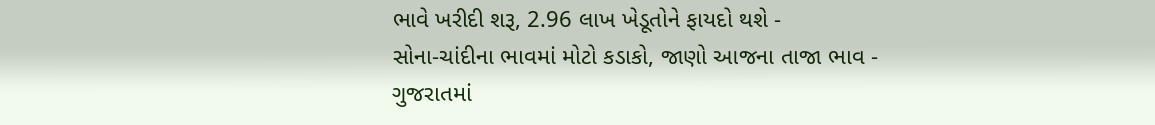ભાવે ખરીદી શરૂ, 2.96 લાખ ખેડૂતોને ફાયદો થશે -
સોના-ચાંદીના ભાવમાં મોટો કડાકો, જાણો આજના તાજા ભાવ -
ગુજરાતમાં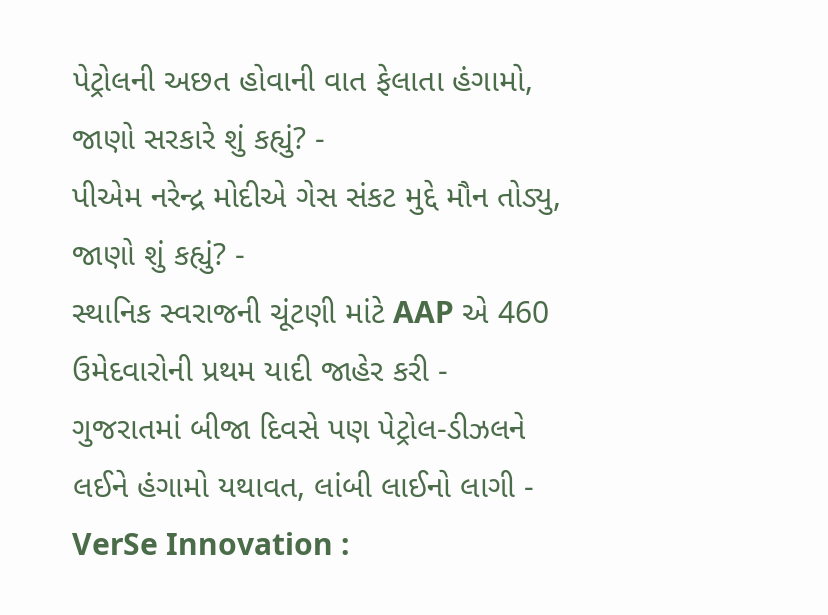પેટ્રોલની અછત હોવાની વાત ફેલાતા હંગામો, જાણો સરકારે શું કહ્યું? -
પીએમ નરેન્દ્ર મોદીએ ગેસ સંકટ મુદ્દે મૌન તોડ્યુ, જાણો શું કહ્યું? -
સ્થાનિક સ્વરાજની ચૂંટણી માંટે AAP એ 460 ઉમેદવારોની પ્રથમ યાદી જાહેર કરી -
ગુજરાતમાં બીજા દિવસે પણ પેટ્રોલ-ડીઝલને લઈને હંગામો યથાવત, લાંબી લાઈનો લાગી -
VerSe Innovation :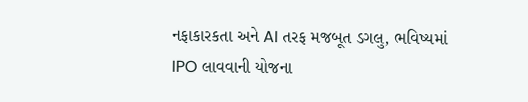નફાકારકતા અને AI તરફ મજબૂત ડગલુ, ભવિષ્યમાં IPO લાવવાની યોજના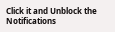Click it and Unblock the Notifications